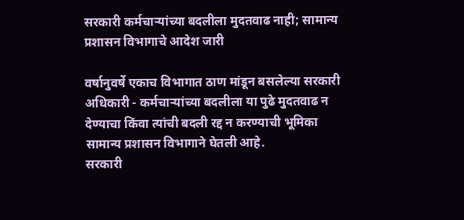सरकारी कर्मचाऱ्यांच्या बदलीला मुदतवाढ नाही; सामान्य प्रशासन विभागाचे आदेश जारी

वर्षानुवर्षे एकाच विभागात ठाण मांडून बसलेल्या सरकारी अधिकारी - कर्मचाऱ्यांच्या बदलीला या पुढे मुदतवाढ न देण्याचा किंवा त्यांची बदली रद्द न करण्याची भूमिका सामान्य प्रशासन विभागाने घेतली आहे.
सरकारी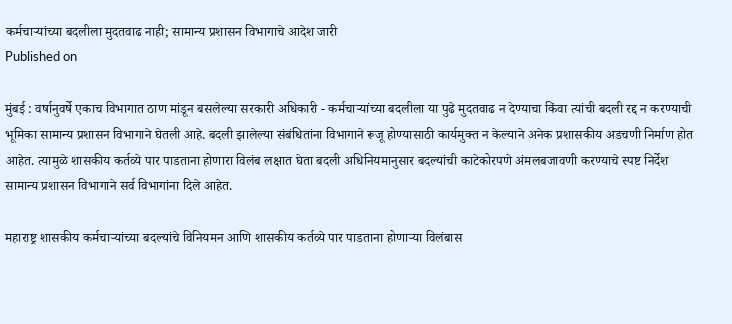कर्मचाऱ्यांच्या बदलीला मुदतवाढ नाही; सामान्य प्रशासन विभागाचे आदेश जारी
Published on

मुंबई : वर्षानुवर्षे एकाच विभागात ठाण मांडून बसलेल्या सरकारी अधिकारी - कर्मचाऱ्यांच्या बदलीला या पुढे मुदतवाढ न देण्याचा किंवा त्यांची बदली रद्द न करण्याची भूमिका सामान्य प्रशासन विभागाने घेतली आहे. बदली झालेल्या संबंधितांना विभागाने रूजू होण्यासाठी कार्यमुक्त न केल्याने अनेक प्रशासकीय अडचणी निर्माण होत आहेत. त्यामुळे शासकीय कर्तव्ये पार पाडताना होणारा विलंब लक्षात घेता बदली अधिनियमानुसार बदल्यांची काटेकोरपणे अंमलबजावणी करण्याचे स्पष्ट निर्देश सामान्य प्रशासन विभागाने सर्व विभागांना दिले आहेत.

महाराष्ट्र शासकीय कर्मचाऱ्यांच्या बदल्यांचे विनियमन आणि शासकीय कर्तव्ये पार पाडताना होणाऱ्या विलंबास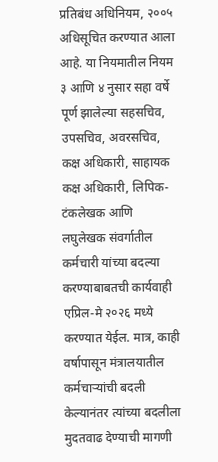प्रतिबंध अधिनियम, २००५ अधिसूचित करण्यात आला आहे. या नियमातील नियम ३ आणि ४ नुसार सहा वर्षे पूर्ण झालेल्या सहसचिव, उपसचिव, अवरसचिव, कक्ष अधिकारी, साहायक कक्ष अधिकारी, लिपिक-टंकलेखक आणि लघुलेखक संवर्गातील कर्मचारी यांच्या बदल्या करण्याबाबतची कार्यवाही एप्रिल-मे २०२६ मध्ये करण्यात येईल. मात्र, काही वर्षापासून मंत्रालयातील कर्मचाऱ्यांची बदली केल्यानंतर त्यांच्या बदलीला मुदतवाढ देण्याची मागणी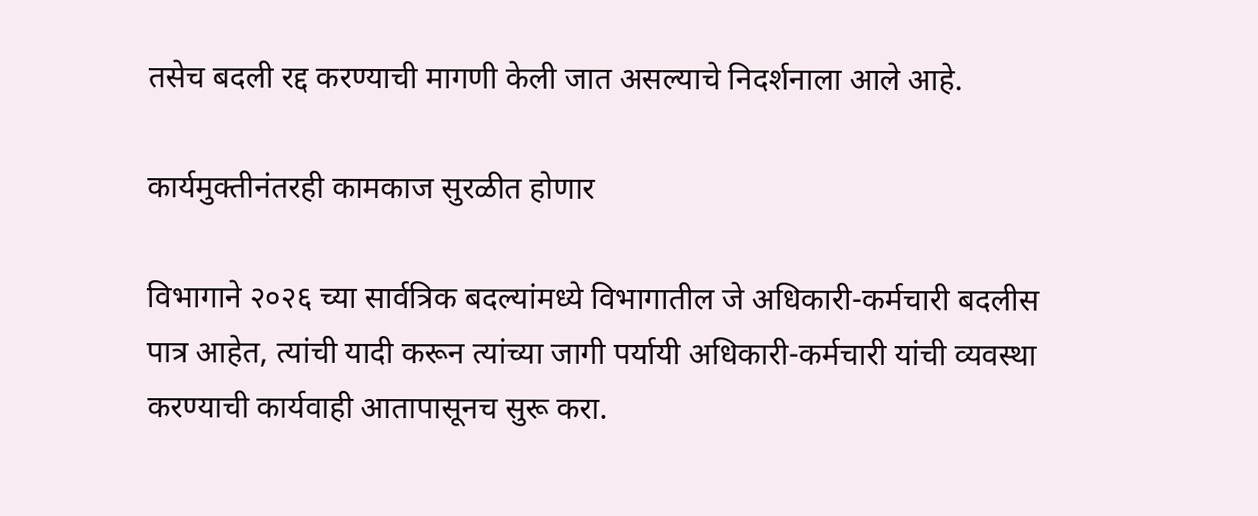तसेच बदली रद्द करण्याची मागणी केली जात असल्याचे निदर्शनाला आले आहे.

कार्यमुक्तीनंतरही कामकाज सुरळीत होणार

विभागाने २०२६ च्या सार्वत्रिक बदल्यांमध्ये विभागातील जे अधिकारी-कर्मचारी बदलीस पात्र आहेत, त्यांची यादी करून त्यांच्या जागी पर्यायी अधिकारी-कर्मचारी यांची व्यवस्था करण्याची कार्यवाही आतापासूनच सुरू करा.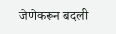जेणेकरून बदली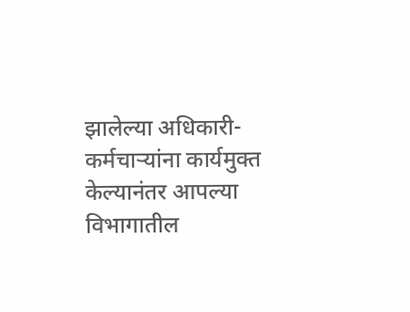झालेल्या अधिकारी-कर्मचाऱ्यांना कार्यमुक्त केल्यानंतर आपल्या विभागातील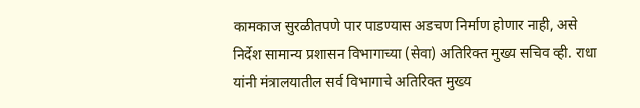कामकाज सुरळीतपणे पार पाडण्यास अडचण निर्माण होणार नाही, असे निर्देश सामान्य प्रशासन विभागाच्या (सेवा) अतिरिक्त मुख्य सचिव व्ही. राधा यांनी मंत्रालयातील सर्व विभागाचे अतिरिक्त मुख्य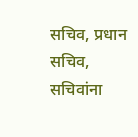सचिव, प्रधान सचिव, सचिवांना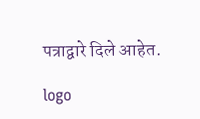पत्राद्वारे दिले आहेत.

logo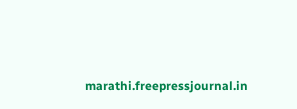marathi.freepressjournal.in